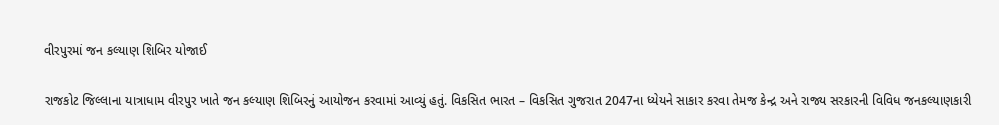વીરપુરમાં જન કલ્યાણ શિબિર યોજાઈ

રાજકોટ જિલ્લાના યાત્રાધામ વીરપુર ખાતે જન કલ્યાણ શિબિરનું આયોજન કરવામાં આવ્યું હતું. વિકસિત ભારત – વિકસિત ગુજરાત 2047ના ધ્યેયને સાકાર કરવા તેમજ કેન્દ્ર અને રાજ્ય સરકારની વિવિધ જનકલ્યાણકારી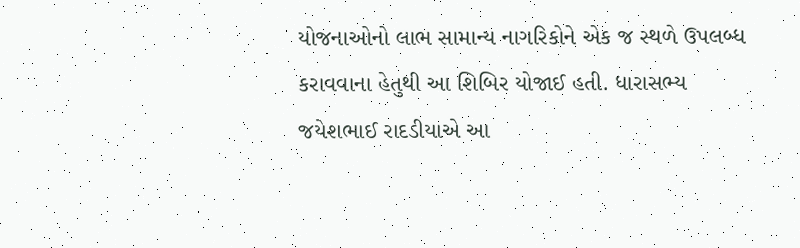યોજનાઓનો લાભ સામાન્ય નાગરિકોને એક જ સ્થળે ઉપલબ્ધ કરાવવાના હેતુથી આ શિબિર યોજાઈ હતી. ધારાસભ્ય જયેશભાઈ રાદડીયાએ આ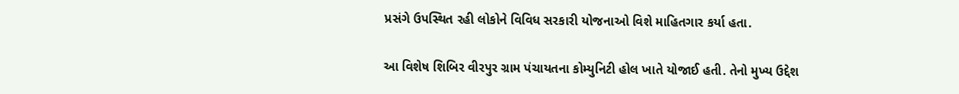પ્રસંગે ઉપસ્થિત રહી લોકોને વિવિધ સરકારી યોજનાઓ વિશે માહિતગાર કર્યા હતા.

આ વિશેષ શિબિર વીરપુર ગ્રામ પંચાયતના કોમ્યુનિટી હોલ ખાતે યોજાઈ હતી. તેનો મુખ્ય ઉદ્દેશ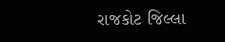રાજકોટ જિલ્લા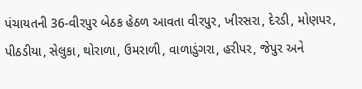પંચાયતની 36-વીરપુર બેઠક હેઠળ આવતા વીરપુર, ખીરસરા, દેરડી, મોણપર, પીઠડીયા, સેલુકા, થોરાળા, ઉમરાળી, વાળાડુંગરા, હરીપર, જેપુર અને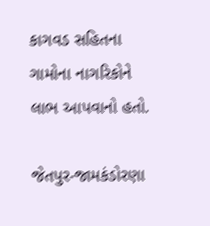કાગવડ સહિતના ગામોના નાગરિકોને લાભ આપવાનો હતો.

જેતપુર-જામકંડોરણા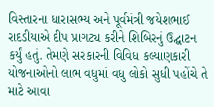વિસ્તારના ધારાસભ્ય અને પૂર્વમંત્રી જયેશભાઈ રાદડીયાએ દીપ પ્રાગટ્ય કરીને શિબિરનું ઉદ્ઘાટન કર્યું હતું. તેમણે સરકારની વિવિધ કલ્યાણકારી યોજનાઓનો લાભ વધુમાં વધુ લોકો સુધી પહોંચે તે માટે આવા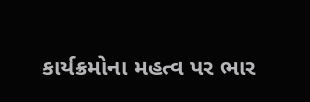કાર્યક્રમોના મહત્વ પર ભાર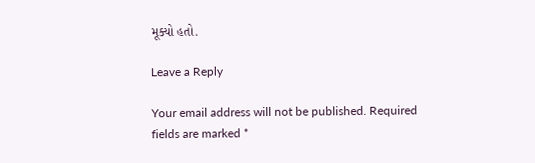મૂક્યો હતો.

Leave a Reply

Your email address will not be published. Required fields are marked *